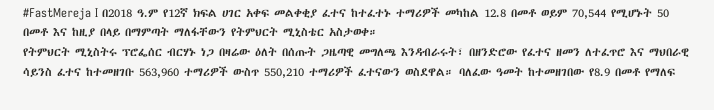#FastMereja I በ2018 ዓ.ም የ12ኛ ክፍል ሀገር አቀፍ መልቀቂያ ፈተና ከተፈተኑ ተማሪዎች መካከል 12.8 በመቶ ወይም 70,544 የሚሆኑት 50 በመቶ እና ከዚያ በላይ በማምጣት ማለፋቸውን የትምህርት ሚኒስቴር አስታወቀ።
የትምህርት ሚኒስትሩ ፕሮፌሰር ብርሃኑ ነጋ በዛሬው ዕለት በሰጡት ጋዜጣዊ መግለጫ እንዳብራሩት፣ በዘንድሮው የፈተና ዘመን ለተፈጥሮ እና ማህበራዊ ሳይንስ ፈተና ከተመዘገቡ 563,960 ተማሪዎች ውስጥ 550,210 ተማሪዎች ፈተናውን ወስደዋል። ባለፈው ዓመት ከተመዘገበው የ8.9 በመቶ የማለፍ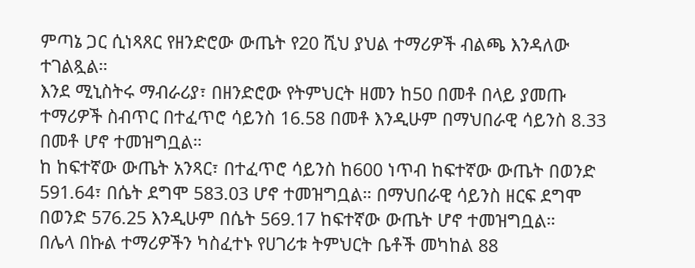ምጣኔ ጋር ሲነጻጸር የዘንድሮው ውጤት የ20 ሺህ ያህል ተማሪዎች ብልጫ እንዳለው ተገልጿል።
እንደ ሚኒስትሩ ማብራሪያ፣ በዘንድሮው የትምህርት ዘመን ከ50 በመቶ በላይ ያመጡ ተማሪዎች ስብጥር በተፈጥሮ ሳይንስ 16.58 በመቶ እንዲሁም በማህበራዊ ሳይንስ 8.33 በመቶ ሆኖ ተመዝግቧል።
ከ ከፍተኛው ውጤት አንጻር፣ በተፈጥሮ ሳይንስ ከ600 ነጥብ ከፍተኛው ውጤት በወንድ 591.64፣ በሴት ደግሞ 583.03 ሆኖ ተመዝግቧል። በማህበራዊ ሳይንስ ዘርፍ ደግሞ በወንድ 576.25 እንዲሁም በሴት 569.17 ከፍተኛው ውጤት ሆኖ ተመዝግቧል።
በሌላ በኩል ተማሪዎችን ካስፈተኑ የሀገሪቱ ትምህርት ቤቶች መካከል 88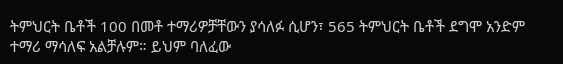ትምህርት ቤቶች 100 በመቶ ተማሪዎቻቸውን ያሳለፉ ሲሆን፣ 565 ትምህርት ቤቶች ደግሞ አንድም ተማሪ ማሳለፍ አልቻሉም። ይህም ባለፈው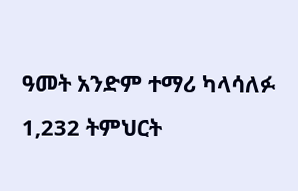ዓመት አንድም ተማሪ ካላሳለፉ 1,232 ትምህርት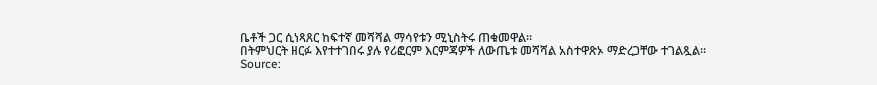ቤቶች ጋር ሲነጻጸር ከፍተኛ መሻሻል ማሳየቱን ሚኒስትሩ ጠቁመዋል።
በትምህርት ዘርፉ እየተተገበሩ ያሉ የሪፎርም እርምጃዎች ለውጤቱ መሻሻል አስተዋጽኦ ማድረጋቸው ተገልጿል።
Source: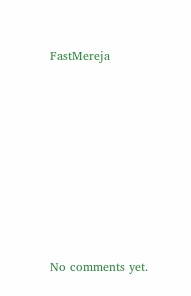FastMereja









No comments yet.